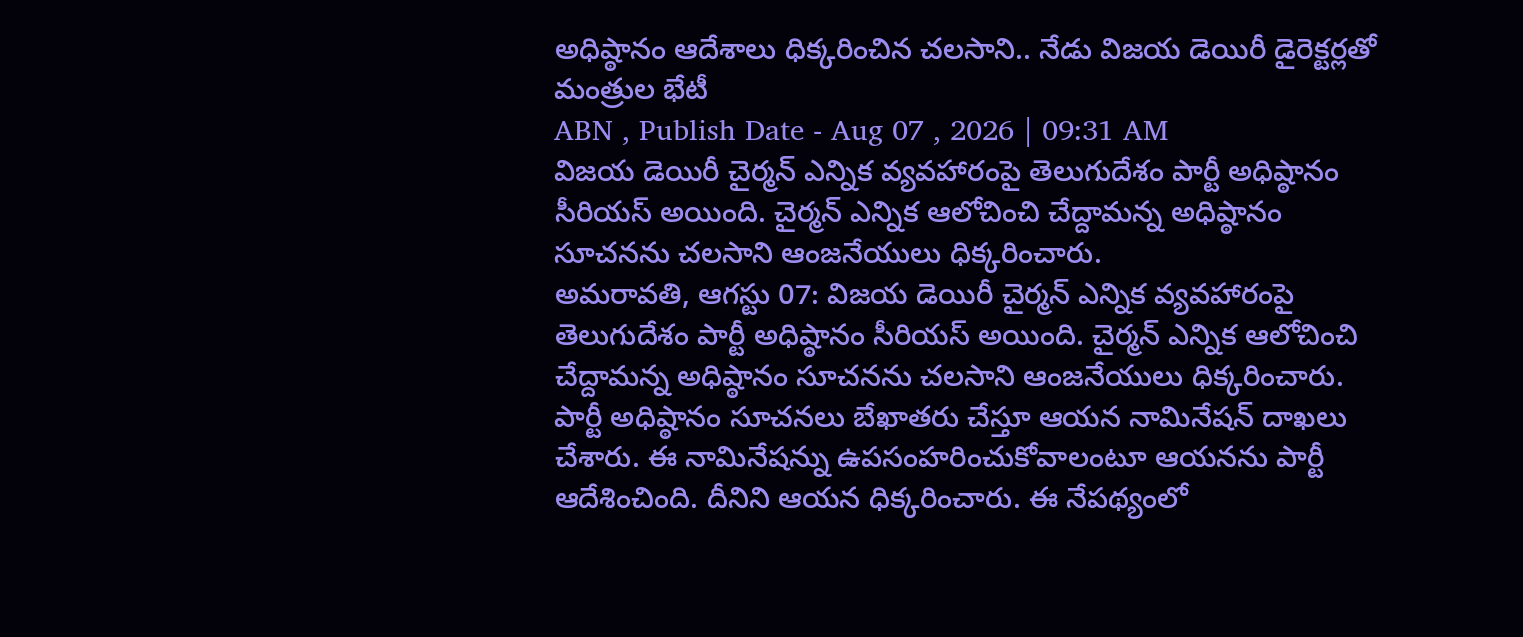అధిష్ఠానం ఆదేశాలు ధిక్కరించిన చలసాని.. నేడు విజయ డెయిరీ డైరెక్టర్లతో మంత్రుల భేటీ
ABN , Publish Date - Aug 07 , 2026 | 09:31 AM
విజయ డెయిరీ చైర్మన్ ఎన్నిక వ్యవహారంపై తెలుగుదేశం పార్టీ అధిష్ఠానం సీరియస్ అయింది. చైర్మన్ ఎన్నిక ఆలోచించి చేద్దామన్న అధిష్ఠానం సూచనను చలసాని ఆంజనేయులు ధిక్కరించారు.
అమరావతి, ఆగస్టు 07: విజయ డెయిరీ చైర్మన్ ఎన్నిక వ్యవహారంపై తెలుగుదేశం పార్టీ అధిష్ఠానం సీరియస్ అయింది. చైర్మన్ ఎన్నిక ఆలోచించి చేద్దామన్న అధిష్ఠానం సూచనను చలసాని ఆంజనేయులు ధిక్కరించారు. పార్టీ అధిష్ఠానం సూచనలు బేఖాతరు చేస్తూ ఆయన నామినేషన్ దాఖలు చేశారు. ఈ నామినేషన్ను ఉపసంహరించుకోవాలంటూ ఆయనను పార్టీ ఆదేశించింది. దీనిని ఆయన ధిక్కరించారు. ఈ నేపథ్యంలో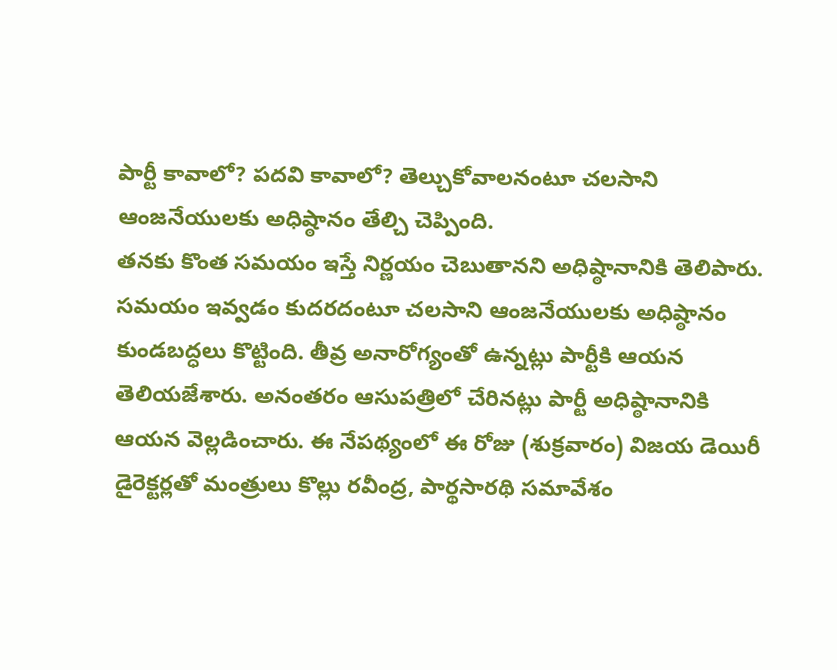పార్టీ కావాలో? పదవి కావాలో? తెల్చుకోవాలనంటూ చలసాని ఆంజనేయులకు అధిష్ఠానం తేల్చి చెప్పింది.
తనకు కొంత సమయం ఇస్తే నిర్ణయం చెబుతానని అధిష్ఠానానికి తెలిపారు. సమయం ఇవ్వడం కుదరదంటూ చలసాని ఆంజనేయులకు అధిష్ఠానం కుండబద్ధలు కొట్టింది. తీవ్ర అనారోగ్యంతో ఉన్నట్లు పార్టీకి ఆయన తెలియజేశారు. అనంతరం ఆసుపత్రిలో చేరినట్లు పార్టీ అధిష్ఠానానికి ఆయన వెల్లడించారు. ఈ నేపథ్యంలో ఈ రోజు (శుక్రవారం) విజయ డెయిరీ డైరెక్టర్లతో మంత్రులు కొల్లు రవీంద్ర, పార్థసారథి సమావేశం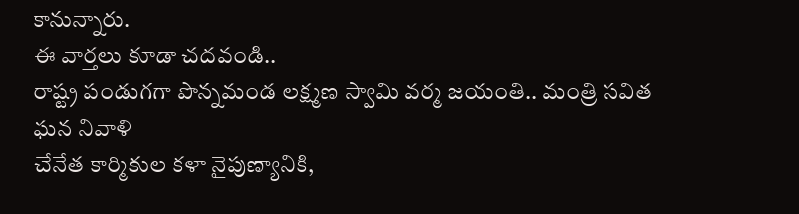కానున్నారు.
ఈ వార్తలు కూడా చదవండి..
రాష్ట్ర పండుగగా పొన్నమండ లక్ష్మణ స్వామి వర్మ జయంతి.. మంత్రి సవిత ఘన నివాళి
చేనేత కార్మికుల కళా నైపుణ్యానికి,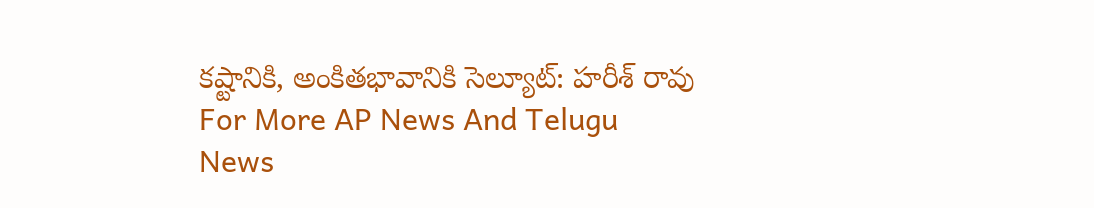కష్టానికి, అంకితభావానికి సెల్యూట్: హరీశ్ రావు
For More AP News And Telugu News